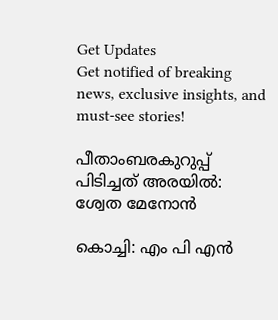Get Updates
Get notified of breaking news, exclusive insights, and must-see stories!

പീതാംബരകുറുപ്പ് പിടിച്ചത് അരയില്‍: ശ്വേത മേനോന്‍

കൊച്ചി: എം പി എന്‍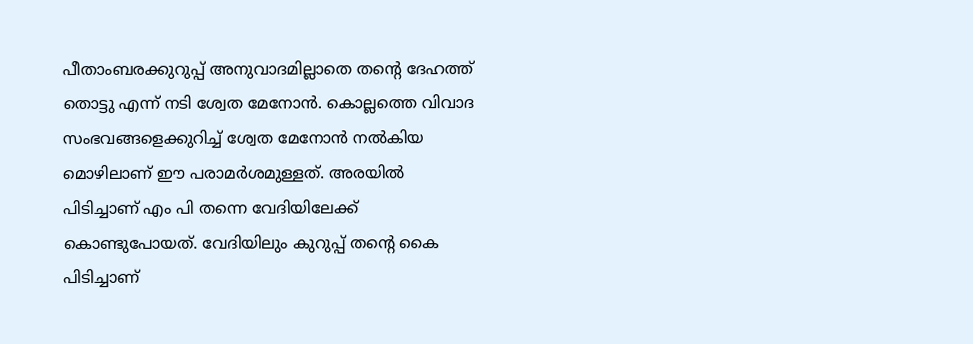പീതാംബരക്കുറുപ്പ് അനുവാദമില്ലാതെ തന്റെ ദേഹത്ത് തൊട്ടു എന്ന് നടി ശ്വേത മേനോന്‍. കൊല്ലത്തെ വിവാദ സംഭവങ്ങളെക്കുറിച്ച് ശ്വേത മേനോന്‍ നല്‍കിയ മൊഴിലാണ് ഈ പരാമര്‍ശമുള്ളത്. അരയില്‍ പിടിച്ചാണ് എം പി തന്നെ വേദിയിലേക്ക് കൊണ്ടുപോയത്. വേദിയിലും കുറുപ്പ് തന്റെ കൈ പിടിച്ചാണ്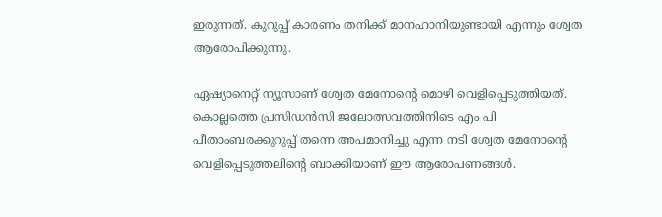ഇരുന്നത്. കുറുപ്പ് കാരണം തനിക്ക് മാനഹാനിയുണ്ടായി എന്നും ശ്വേത ആരോപിക്കുന്നു.

ഏഷ്യാനെറ്റ് ന്യൂസാണ് ശ്വേത മേനോന്റെ മൊഴി വെളിപ്പെടുത്തിയത്. കൊല്ലത്തെ പ്രസിഡന്‍സി ജലോത്സവത്തിനിടെ എം പി പീതാംബരക്കുറുപ്പ് തന്നെ അപമാനിച്ചു എന്ന നടി ശ്വേത മേനോന്റെ വെളിപ്പെടുത്തലിന്റെ ബാക്കിയാണ് ഈ ആരോപണങ്ങള്‍.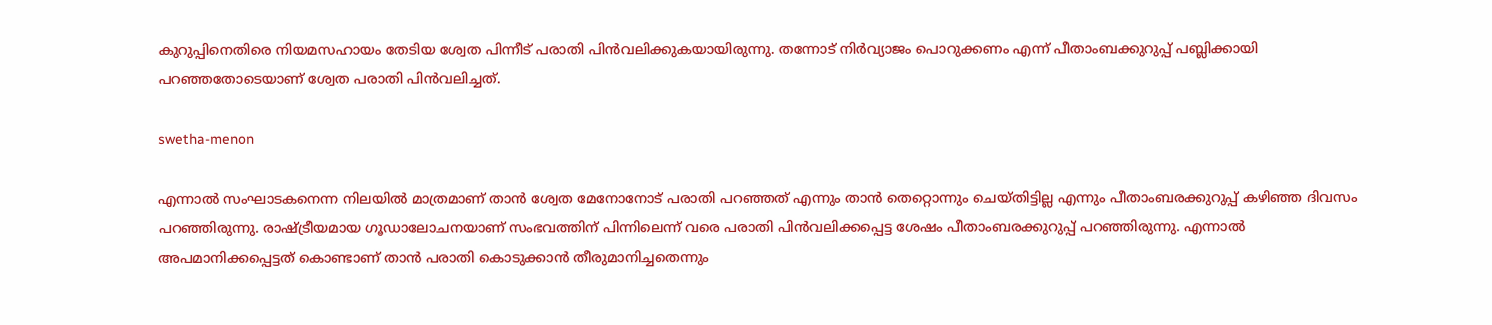കുറുപ്പിനെതിരെ നിയമസഹായം തേടിയ ശ്വേത പിന്നീട് പരാതി പിന്‍വലിക്കുകയായിരുന്നു. തന്നോട് നിര്‍വ്യാജം പൊറുക്കണം എന്ന് പീതാംബക്കുറുപ്പ് പബ്ലിക്കായി പറഞ്ഞതോടെയാണ് ശ്വേത പരാതി പിന്‍വലിച്ചത്.

swetha-menon

എന്നാല്‍ സംഘാടകനെന്ന നിലയില്‍ മാത്രമാണ് താന്‍ ശ്വേത മേനോനോട് പരാതി പറഞ്ഞത് എന്നും താന്‍ തെറ്റൊന്നും ചെയ്തിട്ടില്ല എന്നും പീതാംബരക്കുറുപ്പ് കഴിഞ്ഞ ദിവസം പറഞ്ഞിരുന്നു. രാഷ്ട്രീയമായ ഗൂഡാലോചനയാണ് സംഭവത്തിന് പിന്നിലെന്ന് വരെ പരാതി പിന്‍വലിക്കപ്പെട്ട ശേഷം പീതാംബരക്കുറുപ്പ് പറഞ്ഞിരുന്നു. എന്നാല്‍ അപമാനിക്കപ്പെട്ടത് കൊണ്ടാണ് താന്‍ പരാതി കൊടുക്കാന്‍ തീരുമാനിച്ചതെന്നും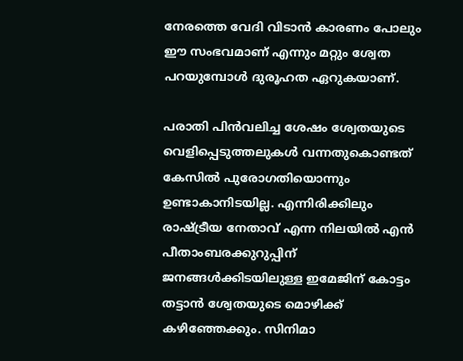നേരത്തെ വേദി വിടാന്‍ കാരണം പോലും ഈ സംഭവമാണ് എന്നും മറ്റും ശ്വേത പറയുമ്പോള്‍ ദുരൂഹത ഏറുകയാണ്.

പരാതി പിന്‍വലിച്ച ശേഷം ശ്വേതയുടെ വെളിപ്പെടുത്തലുകള്‍ വന്നതുകൊണ്ടത് കേസില്‍ പുരോഗതിയൊന്നും ഉണ്ടാകാനിടയില്ല. എന്നിരിക്കിലും രാഷ്ട്രീയ നേതാവ് എന്ന നിലയില്‍ എന്‍ പീതാംബരക്കുറുപ്പിന് ജനങ്ങള്‍ക്കിടയിലുള്ള ഇമേജിന് കോട്ടം തട്ടാന്‍ ശ്വേതയുടെ മൊഴിക്ക് കഴിഞ്ഞേക്കും. സിനിമാ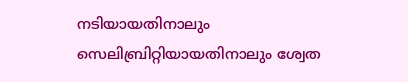നടിയായതിനാലും സെലിബ്രിറ്റിയായതിനാലും ശ്വേത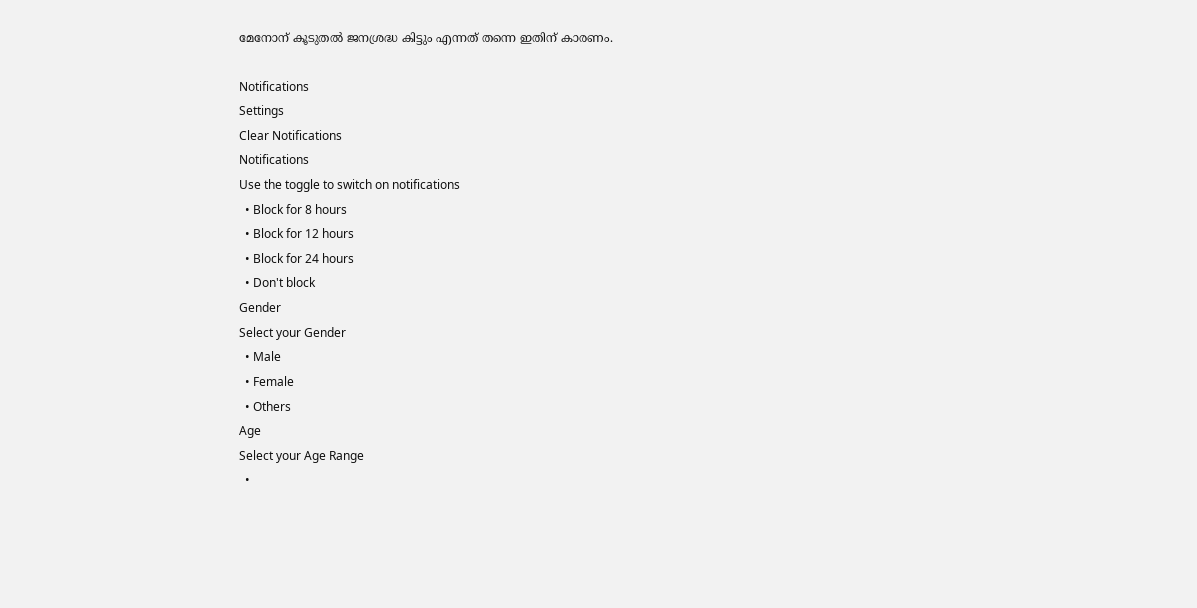മേനോന് കൂടുതല്‍ ജനശ്രദ്ധ കിട്ടും എന്നത് തന്നെ ഇതിന് കാരണം.

Notifications
Settings
Clear Notifications
Notifications
Use the toggle to switch on notifications
  • Block for 8 hours
  • Block for 12 hours
  • Block for 24 hours
  • Don't block
Gender
Select your Gender
  • Male
  • Female
  • Others
Age
Select your Age Range
  •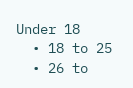Under 18
  • 18 to 25
  • 26 to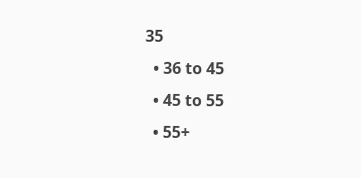35
  • 36 to 45
  • 45 to 55
  • 55+